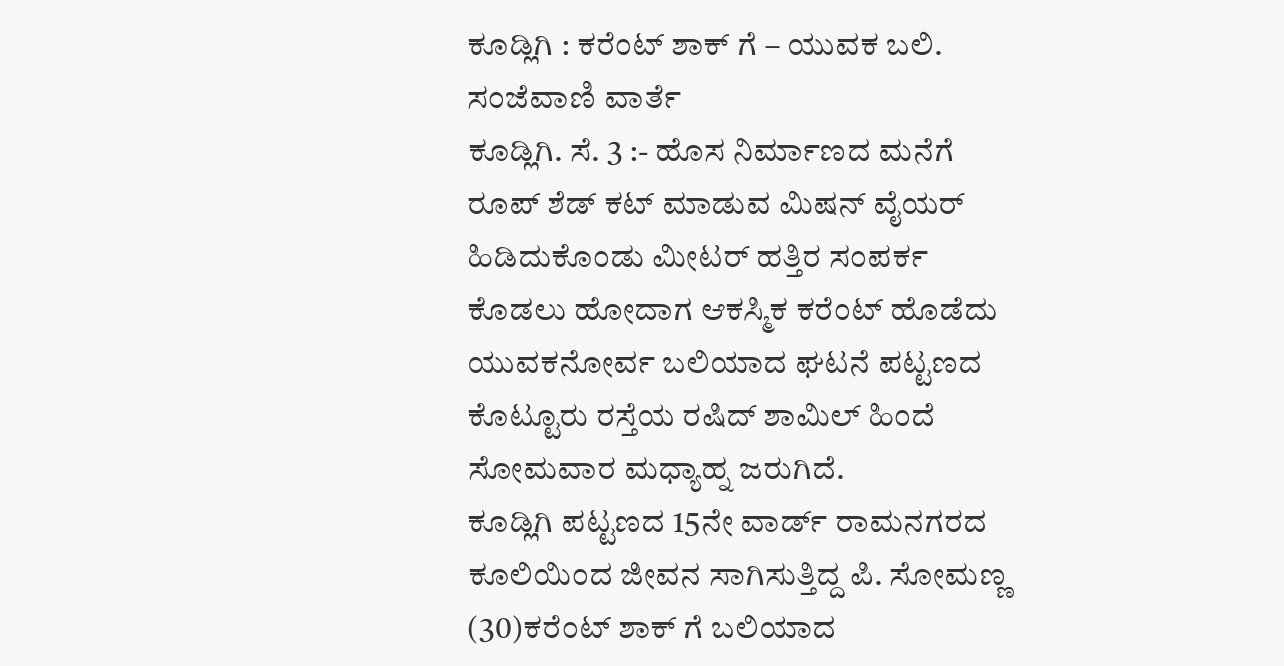ಕೂಡ್ಲಿಗಿ : ಕರೆಂಟ್ ಶಾಕ್ ಗೆ – ಯುವಕ ಬಲಿ.
ಸಂಜೆವಾಣಿ ವಾರ್ತೆ
ಕೂಡ್ಲಿಗಿ. ಸೆ. 3 :- ಹೊಸ ನಿರ್ಮಾಣದ ಮನೆಗೆ ರೂಪ್ ಶೆಡ್ ಕಟ್ ಮಾಡುವ ಮಿಷನ್ ವೈಯರ್ ಹಿಡಿದುಕೊಂಡು ಮೀಟರ್ ಹತ್ತಿರ ಸಂಪರ್ಕ ಕೊಡಲು ಹೋದಾಗ ಆಕಸ್ಮಿಕ ಕರೆಂಟ್ ಹೊಡೆದು ಯುವಕನೋರ್ವ ಬಲಿಯಾದ ಘಟನೆ ಪಟ್ಟಣದ ಕೊಟ್ಟೂರು ರಸ್ತೆಯ ರಷಿದ್ ಶಾಮಿಲ್ ಹಿಂದೆ ಸೋಮವಾರ ಮಧ್ಯಾಹ್ನ ಜರುಗಿದೆ.
ಕೂಡ್ಲಿಗಿ ಪಟ್ಟಣದ 15ನೇ ವಾರ್ಡ್ ರಾಮನಗರದ ಕೂಲಿಯಿಂದ ಜೀವನ ಸಾಗಿಸುತ್ತಿದ್ದ ಪಿ. ಸೋಮಣ್ಣ (30)ಕರೆಂಟ್ ಶಾಕ್ ಗೆ ಬಲಿಯಾದ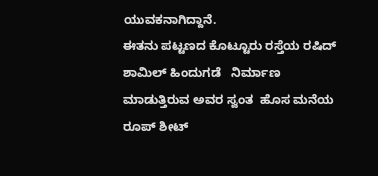ಯುವಕನಾಗಿದ್ದಾನೆ.
ಈತನು ಪಟ್ಟಣದ ಕೊಟ್ಟೂರು ರಸ್ತೆಯ ರಷಿದ್ ಶಾಮಿಲ್ ಹಿಂದುಗಡೆ   ನಿರ್ಮಾಣ ಮಾಡುತ್ತಿರುವ ಅವರ ಸ್ವಂತ  ಹೊಸ ಮನೆಯ ರೂಪ್ ಶೀಟ್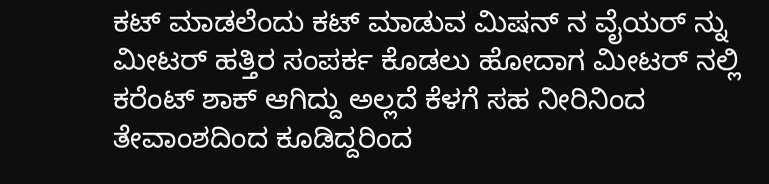ಕಟ್ ಮಾಡಲೆಂದು ಕಟ್ ಮಾಡುವ ಮಿಷನ್ ನ ವೈಯರ್ ನ್ನು ಮೀಟರ್ ಹತ್ತಿರ ಸಂಪರ್ಕ ಕೊಡಲು ಹೋದಾಗ ಮೀಟರ್ ನಲ್ಲಿ ಕರೆಂಟ್ ಶಾಕ್ ಆಗಿದ್ದು ಅಲ್ಲದೆ ಕೆಳಗೆ ಸಹ ನೀರಿನಿಂದ ತೇವಾಂಶದಿಂದ ಕೂಡಿದ್ದರಿಂದ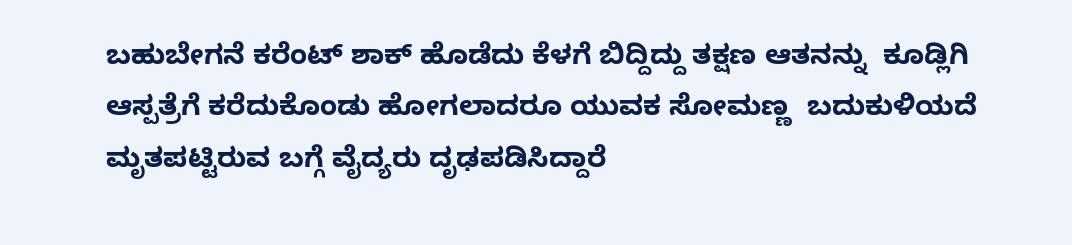ಬಹುಬೇಗನೆ ಕರೆಂಟ್ ಶಾಕ್ ಹೊಡೆದು ಕೆಳಗೆ ಬಿದ್ದಿದ್ದು ತಕ್ಷಣ ಆತನನ್ನು  ಕೂಡ್ಲಿಗಿ ಆಸ್ಪತ್ರೆಗೆ ಕರೆದುಕೊಂಡು ಹೋಗಲಾದರೂ ಯುವಕ ಸೋಮಣ್ಣ  ಬದುಕುಳಿಯದೆ ಮೃತಪಟ್ಟಿರುವ ಬಗ್ಗೆ ವೈದ್ಯರು ದೃಢಪಡಿಸಿದ್ದಾರೆ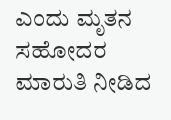ಎಂದು ಮೃತನ ಸಹೋದರ ಮಾರುತಿ ನೀಡಿದ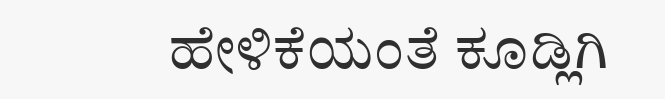ಹೇಳಿಕೆಯಂತೆ ಕೂಡ್ಲಿಗಿ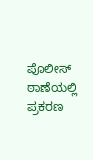ಪೊಲೀಸ್  ಠಾಣೆಯಲ್ಲಿ ಪ್ರಕರಣ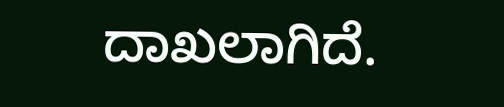ದಾಖಲಾಗಿದೆ.